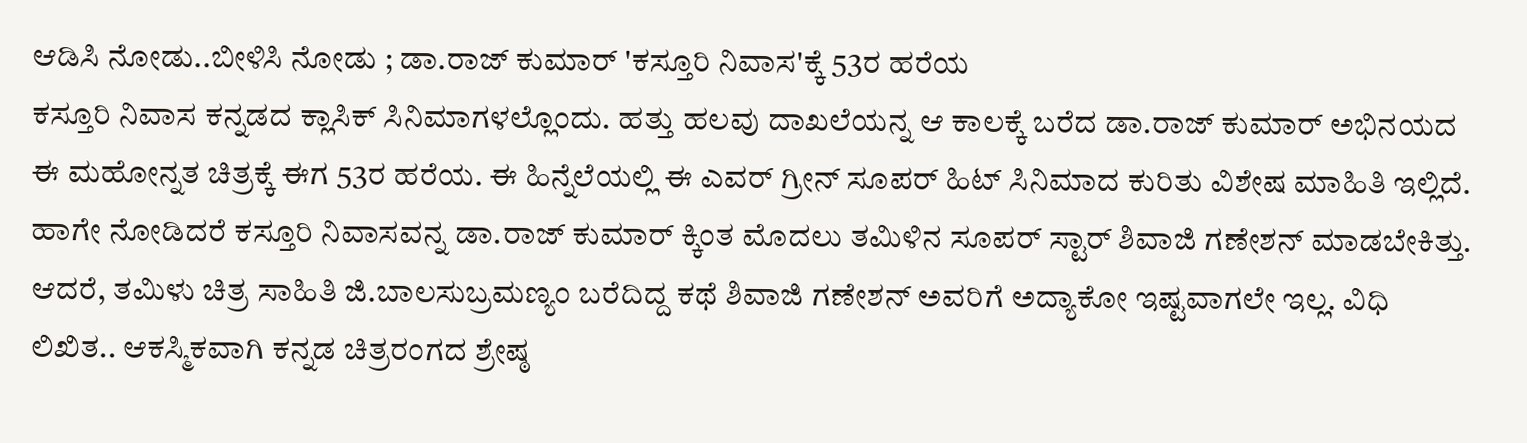ಆಡಿಸಿ ನೋಡು..ಬೀಳಿಸಿ ನೋಡು ; ಡಾ.ರಾಜ್ ಕುಮಾರ್ 'ಕಸ್ತೂರಿ ನಿವಾಸ'ಕ್ಕೆ 53ರ ಹರೆಯ
ಕಸ್ತೂರಿ ನಿವಾಸ ಕನ್ನಡದ ಕ್ಲಾಸಿಕ್ ಸಿನಿಮಾಗಳಲ್ಲೊಂದು. ಹತ್ತು ಹಲವು ದಾಖಲೆಯನ್ನ ಆ ಕಾಲಕ್ಕೆ ಬರೆದ ಡಾ.ರಾಜ್ ಕುಮಾರ್ ಅಭಿನಯದ ಈ ಮಹೋನ್ನತ ಚಿತ್ರಕ್ಕೆ ಈಗ 53ರ ಹರೆಯ. ಈ ಹಿನ್ನೆಲೆಯಲ್ಲಿ ಈ ಎವರ್ ಗ್ರೀನ್ ಸೂಪರ್ ಹಿಟ್ ಸಿನಿಮಾದ ಕುರಿತು ವಿಶೇಷ ಮಾಹಿತಿ ಇಲ್ಲಿದೆ.
ಹಾಗೇ ನೋಡಿದರೆ ಕಸ್ತೂರಿ ನಿವಾಸವನ್ನ ಡಾ.ರಾಜ್ ಕುಮಾರ್ ಕ್ಕಿಂತ ಮೊದಲು ತಮಿಳಿನ ಸೂಪರ್ ಸ್ಟಾರ್ ಶಿವಾಜಿ ಗಣೇಶನ್ ಮಾಡಬೇಕಿತ್ತು. ಆದರೆ, ತಮಿಳು ಚಿತ್ರ ಸಾಹಿತಿ ಜಿ.ಬಾಲಸುಬ್ರಮಣ್ಯಂ ಬರೆದಿದ್ದ ಕಥೆ ಶಿವಾಜಿ ಗಣೇಶನ್ ಅವರಿಗೆ ಅದ್ಯಾಕೋ ಇಷ್ಟವಾಗಲೇ ಇಲ್ಲ. ವಿಧಿ ಲಿಖಿತ.. ಆಕಸ್ಮಿಕವಾಗಿ ಕನ್ನಡ ಚಿತ್ರರಂಗದ ಶ್ರೇಷ್ಠ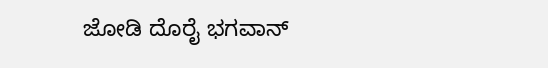ಜೋಡಿ ದೊರೈ ಭಗವಾನ್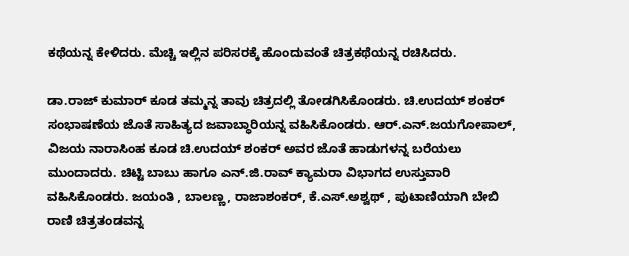ಕಥೆಯನ್ನ ಕೇಳಿದರು. ಮೆಚ್ಚಿ ಇಲ್ಲಿನ ಪರಿಸರಕ್ಕೆ ಹೊಂದುವಂತೆ ಚಿತ್ರಕಥೆಯನ್ನ ರಚಿಸಿದರು.

ಡಾ.ರಾಜ್ ಕುಮಾರ್ ಕೂಡ ತಮ್ಮನ್ನ ತಾವು ಚಿತ್ರದಲ್ಲಿ ತೋಡಗಿಸಿಕೊಂಡರು. ಚಿ.ಉದಯ್ ಶಂಕರ್ ಸಂಭಾಷಣೆಯ ಜೊತೆ ಸಾಹಿತ್ಯದ ಜವಾಬ್ಧಾರಿಯನ್ನ ವಹಿಸಿಕೊಂಡರು. ಆರ್.ಎನ್.ಜಯಗೋಪಾಲ್, ವಿಜಯ ನಾರಾಸಿಂಹ ಕೂಡ ಚಿ.ಉದಯ್ ಶಂಕರ್ ಅವರ ಜೊತೆ ಹಾಡುಗಳನ್ನ ಬರೆಯಲು ಮುಂದಾದರು. ಚಿಟ್ಟಿ ಬಾಬು ಹಾಗೂ ಎನ್.ಜಿ.ರಾವ್ ಕ್ಯಾಮರಾ ವಿಭಾಗದ ಉಸ್ತುವಾರಿ ವಹಿಸಿಕೊಂಡರು. ಜಯಂತಿ , ಬಾಲಣ್ಣ, ರಾಜಾಶಂಕರ್, ಕೆ.ಎಸ್.ಅಶ್ವಥ್ , ಪುಟಾಣಿಯಾಗಿ ಬೇಬಿ ರಾಣಿ ಚಿತ್ರತಂಡವನ್ನ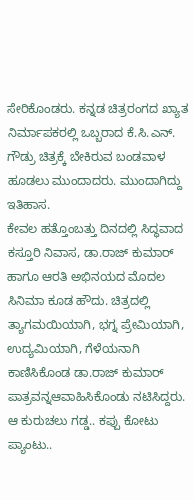ಸೇರಿಕೊಂಡರು. ಕನ್ನಡ ಚಿತ್ರರಂಗದ ಖ್ಯಾತ ನಿರ್ಮಾಪಕರಲ್ಲಿ ಒಬ್ಬರಾದ ಕೆ.ಸಿ.ಎನ್. ಗೌಡ್ರು ಚಿತ್ರಕ್ಕೆ ಬೇಕಿರುವ ಬಂಡವಾಳ ಹೂಡಲು ಮುಂದಾದರು. ಮುಂದಾಗಿದ್ದು ಇತಿಹಾಸ.
ಕೇವಲ ಹತ್ತೊಂಬತ್ತು ದಿನದಲ್ಲಿ ಸಿದ್ಧವಾದ ಕಸ್ತೂರಿ ನಿವಾಸ, ಡಾ.ರಾಜ್ ಕುಮಾರ್ ಹಾಗೂ ಆರತಿ ಅಭಿನಯದ ಮೊದಲ ಸಿನಿಮಾ ಕೂಡ ಹೌದು. ಚಿತ್ರದಲ್ಲಿ ತ್ಯಾಗಮಯಿಯಾಗಿ, ಭಗ್ನ ಪ್ರೇಮಿಯಾಗಿ, ಉದ್ಯಮಿಯಾಗಿ, ಗೆಳೆಯನಾಗಿ ಕಾಣಿಸಿಕೊಂಡ ಡಾ.ರಾಜ್ ಕುಮಾರ್ ಪಾತ್ರವನ್ನಆವಾಹಿಸಿಕೊಂಡು ನಟಿಸಿದ್ದರು. ಆ ಕುರುಚಲು ಗಡ್ಡ.. ಕಪ್ಪು ಕೋಟು ಪ್ಯಾಂಟು..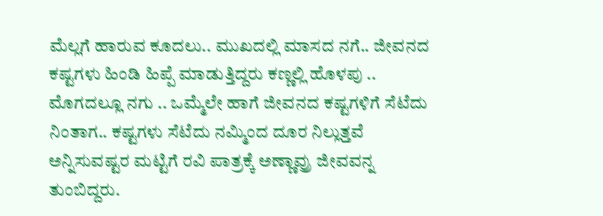ಮೆಲ್ಲಗೆ ಹಾರುವ ಕೂದಲು.. ಮುಖದಲ್ಲಿ ಮಾಸದ ನಗೆ.. ಜೀವನದ ಕಷ್ಟಗಳು ಹಿಂಡಿ ಹಿಪ್ಪೆ ಮಾಡುತ್ತಿದ್ದರು ಕಣ್ಣಲ್ಲಿ ಹೊಳಪು .. ಮೊಗದಲ್ಲೂ ನಗು .. ಒಮ್ಮೆಲೇ ಹಾಗೆ ಜೀವನದ ಕಷ್ಟಗಳಿಗೆ ಸೆಟೆದು ನಿಂತಾಗ.. ಕಷ್ಟಗಳು ಸೆಟೆದು ನಮ್ಮಿಂದ ದೂರ ನಿಲ್ಲುತ್ತವೆ ಅನ್ನಿಸುವಷ್ಟರ ಮಟ್ಟಿಗೆ ರವಿ ಪಾತ್ರಕ್ಕೆ ಅಣ್ಣಾವ್ರು ಜೀವವನ್ನ ತುಂಬಿದ್ದರು.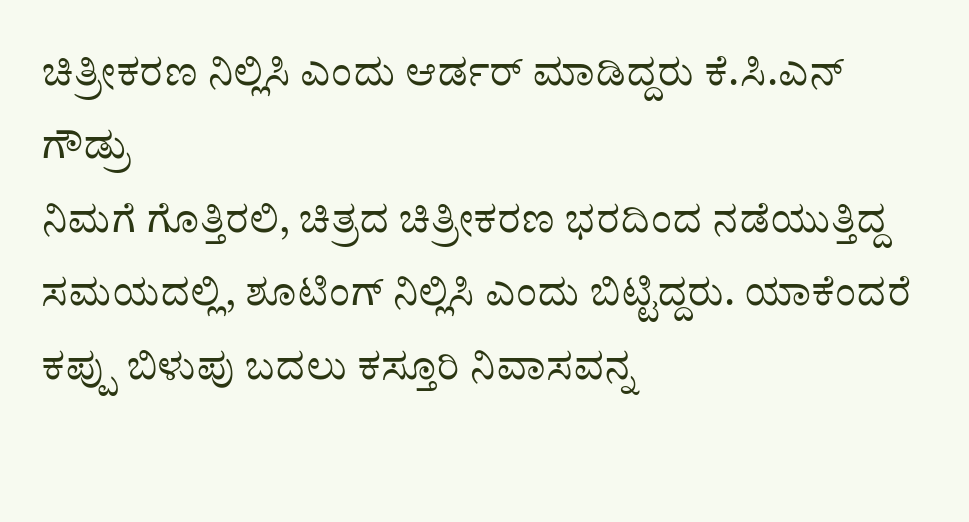ಚಿತ್ರೀಕರಣ ನಿಲ್ಲಿಸಿ ಎಂದು ಆರ್ಡರ್ ಮಾಡಿದ್ದರು ಕೆ.ಸಿ.ಎನ್ ಗೌಡ್ರು
ನಿಮಗೆ ಗೊತ್ತಿರಲಿ, ಚಿತ್ರದ ಚಿತ್ರೀಕರಣ ಭರದಿಂದ ನಡೆಯುತ್ತಿದ್ದ ಸಮಯದಲ್ಲಿ, ಶೂಟಿಂಗ್ ನಿಲ್ಲಿಸಿ ಎಂದು ಬಿಟ್ಟಿದ್ದರು. ಯಾಕೆಂದರೆ ಕಪ್ಪು ಬಿಳುಪು ಬದಲು ಕಸ್ತೂರಿ ನಿವಾಸವನ್ನ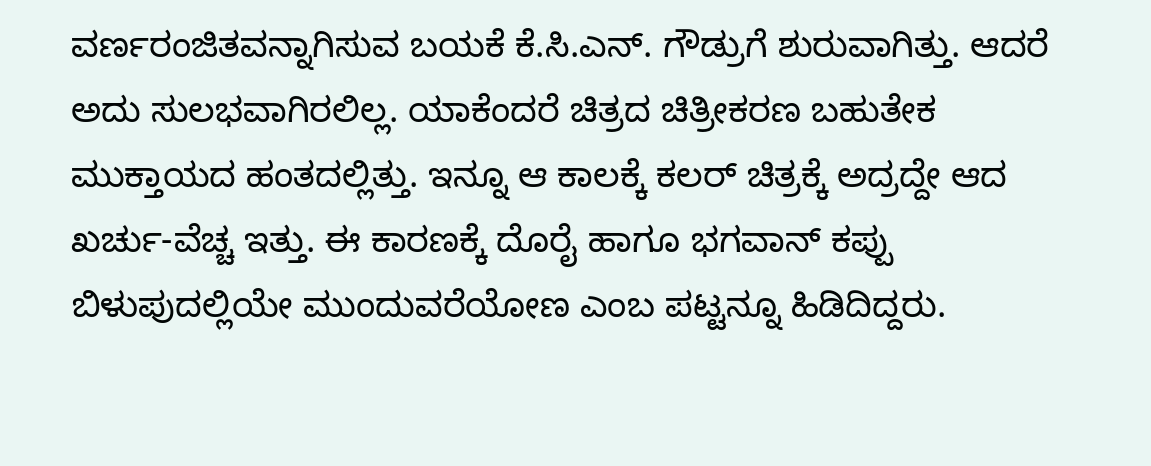ವರ್ಣರಂಜಿತವನ್ನಾಗಿಸುವ ಬಯಕೆ ಕೆ.ಸಿ.ಎನ್. ಗೌಡ್ರುಗೆ ಶುರುವಾಗಿತ್ತು. ಆದರೆ ಅದು ಸುಲಭವಾಗಿರಲಿಲ್ಲ. ಯಾಕೆಂದರೆ ಚಿತ್ರದ ಚಿತ್ರೀಕರಣ ಬಹುತೇಕ ಮುಕ್ತಾಯದ ಹಂತದಲ್ಲಿತ್ತು. ಇನ್ನೂ ಆ ಕಾಲಕ್ಕೆ ಕಲರ್ ಚಿತ್ರಕ್ಕೆ ಅದ್ರದ್ದೇ ಆದ ಖರ್ಚು-ವೆಚ್ಚ ಇತ್ತು. ಈ ಕಾರಣಕ್ಕೆ ದೊರೈ ಹಾಗೂ ಭಗವಾನ್ ಕಪ್ಪು ಬಿಳುಪುದಲ್ಲಿಯೇ ಮುಂದುವರೆಯೋಣ ಎಂಬ ಪಟ್ಟನ್ನೂ ಹಿಡಿದಿದ್ದರು.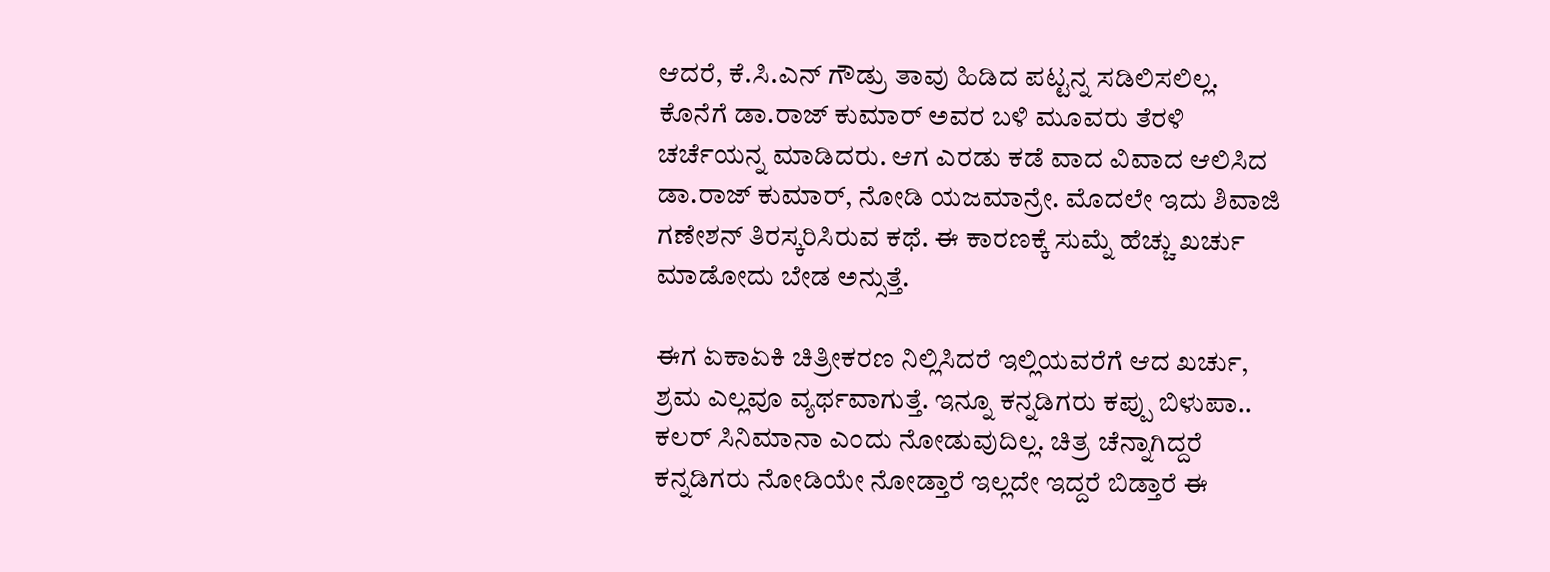ಆದರೆ, ಕೆ.ಸಿ.ಎನ್ ಗೌಡ್ರು ತಾವು ಹಿಡಿದ ಪಟ್ಟನ್ನ ಸಡಿಲಿಸಲಿಲ್ಲ. ಕೊನೆಗೆ ಡಾ.ರಾಜ್ ಕುಮಾರ್ ಅವರ ಬಳಿ ಮೂವರು ತೆರಳಿ ಚರ್ಚೆಯನ್ನ ಮಾಡಿದರು. ಆಗ ಎರಡು ಕಡೆ ವಾದ ವಿವಾದ ಆಲಿಸಿದ ಡಾ.ರಾಜ್ ಕುಮಾರ್, ನೋಡಿ ಯಜಮಾನ್ರೇ. ಮೊದಲೇ ಇದು ಶಿವಾಜಿ ಗಣೇಶನ್ ತಿರಸ್ಕರಿಸಿರುವ ಕಥೆ. ಈ ಕಾರಣಕ್ಕೆ ಸುಮ್ನೆ ಹೆಚ್ಚು ಖರ್ಚು ಮಾಡೋದು ಬೇಡ ಅನ್ಸುತ್ತೆ.

ಈಗ ಏಕಾಏಕಿ ಚಿತ್ರೀಕರಣ ನಿಲ್ಲಿಸಿದರೆ ಇಲ್ಲಿಯವರೆಗೆ ಆದ ಖರ್ಚು, ಶ್ರಮ ಎಲ್ಲವೂ ವ್ಯರ್ಥವಾಗುತ್ತೆ. ಇನ್ನೂ ಕನ್ನಡಿಗರು ಕಪ್ಪು ಬಿಳುಪಾ.. ಕಲರ್ ಸಿನಿಮಾನಾ ಎಂದು ನೋಡುವುದಿಲ್ಲ. ಚಿತ್ರ ಚೆನ್ನಾಗಿದ್ದರೆ ಕನ್ನಡಿಗರು ನೋಡಿಯೇ ನೋಡ್ತಾರೆ ಇಲ್ಲದೇ ಇದ್ದರೆ ಬಿಡ್ತಾರೆ ಈ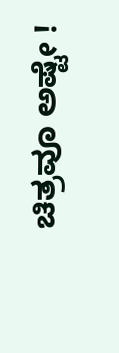ಚಿತ್ರವೂ ಅಷ್ಟೇ !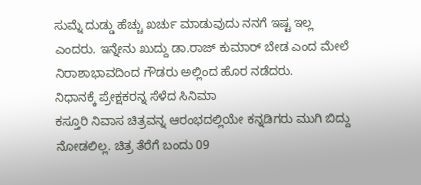ಸುಮ್ನೆ ದುಡ್ಡು ಹೆಚ್ಚು ಖರ್ಚು ಮಾಡುವುದು ನನಗೆ ಇಷ್ಟ ಇಲ್ಲ ಎಂದರು. ಇನ್ನೇನು ಖುದ್ದು ಡಾ.ರಾಜ್ ಕುಮಾರ್ ಬೇಡ ಎಂದ ಮೇಲೆ ನಿರಾಶಾಭಾವದಿಂದ ಗೌಡರು ಅಲ್ಲಿಂದ ಹೊರ ನಡೆದರು.
ನಿಧಾನಕ್ಕೆ ಪ್ರೇಕ್ಷಕರನ್ನ ಸೆಳೆದ ಸಿನಿಮಾ
ಕಸ್ತೂರಿ ನಿವಾಸ ಚಿತ್ರವನ್ನ ಆರಂಭದಲ್ಲಿಯೇ ಕನ್ನಡಿಗರು ಮುಗಿ ಬಿದ್ದು ನೋಡಲಿಲ್ಲ. ಚಿತ್ರ ತೆರೆಗೆ ಬಂದು 09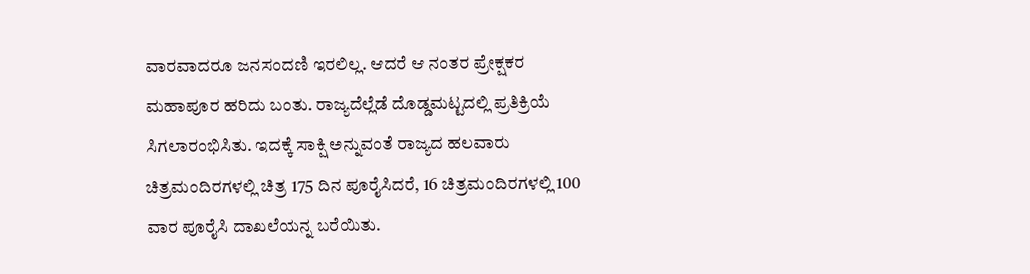ವಾರವಾದರೂ ಜನಸಂದಣಿ ಇರಲಿಲ್ಲ. ಆದರೆ ಆ ನಂತರ ಪ್ರೇಕ್ಷಕರ ಮಹಾಪೂರ ಹರಿದು ಬಂತು. ರಾಜ್ಯದೆಲ್ಲೆಡೆ ದೊಡ್ಡಮಟ್ಟದಲ್ಲಿ ಪ್ರತಿಕ್ರಿಯೆ ಸಿಗಲಾರಂಭಿಸಿತು. ಇದಕ್ಕೆ ಸಾಕ್ಷಿ ಅನ್ನುವಂತೆ ರಾಜ್ಯದ ಹಲವಾರು ಚಿತ್ರಮಂದಿರಗಳಲ್ಲಿ ಚಿತ್ರ 175 ದಿನ ಪೂರೈಸಿದರೆ, 16 ಚಿತ್ರಮಂದಿರಗಳಲ್ಲಿ 100 ವಾರ ಪೂರೈಸಿ ದಾಖಲೆಯನ್ನ ಬರೆಯಿತು.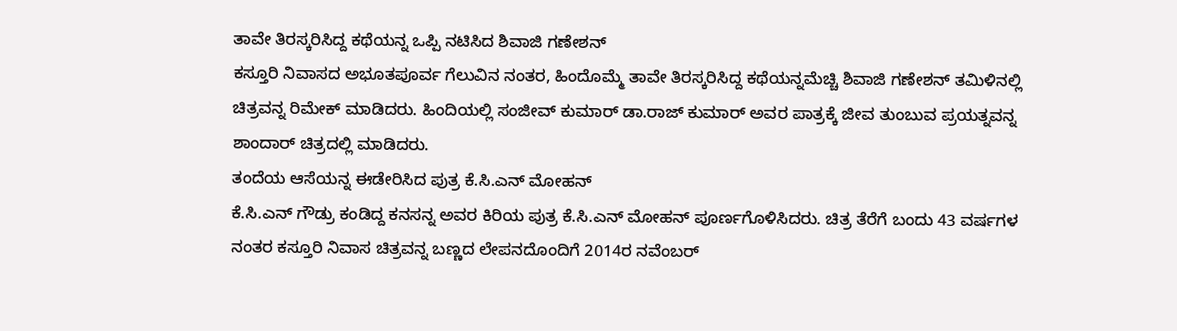ತಾವೇ ತಿರಸ್ಕರಿಸಿದ್ದ ಕಥೆಯನ್ನ ಒಪ್ಪಿ ನಟಿಸಿದ ಶಿವಾಜಿ ಗಣೇಶನ್
ಕಸ್ತೂರಿ ನಿವಾಸದ ಅಭೂತಪೂರ್ವ ಗೆಲುವಿನ ನಂತರ, ಹಿಂದೊಮ್ಮೆ ತಾವೇ ತಿರಸ್ಕರಿಸಿದ್ದ ಕಥೆಯನ್ನಮೆಚ್ಚಿ ಶಿವಾಜಿ ಗಣೇಶನ್ ತಮಿಳಿನಲ್ಲಿ ಚಿತ್ರವನ್ನ ರಿಮೇಕ್ ಮಾಡಿದರು. ಹಿಂದಿಯಲ್ಲಿ ಸಂಜೀವ್ ಕುಮಾರ್ ಡಾ.ರಾಜ್ ಕುಮಾರ್ ಅವರ ಪಾತ್ರಕ್ಕೆ ಜೀವ ತುಂಬುವ ಪ್ರಯತ್ನವನ್ನ ಶಾಂದಾರ್ ಚಿತ್ರದಲ್ಲಿ ಮಾಡಿದರು.
ತಂದೆಯ ಆಸೆಯನ್ನ ಈಡೇರಿಸಿದ ಪುತ್ರ ಕೆ.ಸಿ.ಎನ್ ಮೋಹನ್
ಕೆ.ಸಿ.ಎನ್ ಗೌಡ್ರು ಕಂಡಿದ್ದ ಕನಸನ್ನ ಅವರ ಕಿರಿಯ ಪುತ್ರ ಕೆ.ಸಿ.ಎನ್ ಮೋಹನ್ ಪೂರ್ಣಗೊಳಿಸಿದರು. ಚಿತ್ರ ತೆರೆಗೆ ಬಂದು 43 ವರ್ಷಗಳ ನಂತರ ಕಸ್ತೂರಿ ನಿವಾಸ ಚಿತ್ರವನ್ನ ಬಣ್ಣದ ಲೇಪನದೊಂದಿಗೆ 2014ರ ನವೆಂಬರ್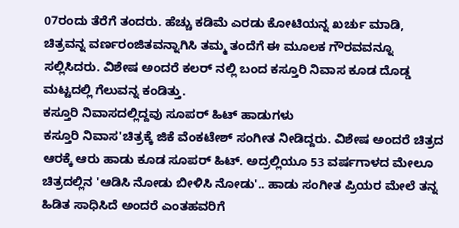07ರಂದು ತೆರೆಗೆ ತಂದರು. ಹೆಚ್ಚು ಕಡಿಮೆ ಎರಡು ಕೋಟಿಯನ್ನ ಖರ್ಚು ಮಾಡಿ, ಚಿತ್ರವನ್ನ ವರ್ಣರಂಜಿತವನ್ನಾಗಿಸಿ ತಮ್ಮ ತಂದೆಗೆ ಈ ಮೂಲಕ ಗೌರವವನ್ನೂ ಸಲ್ಲಿಸಿದರು. ವಿಶೇಷ ಅಂದರೆ ಕಲರ್ ನಲ್ಲಿ ಬಂದ ಕಸ್ತೂರಿ ನಿವಾಸ ಕೂಡ ದೊಡ್ಡ ಮಟ್ಟದಲ್ಲಿ ಗೆಲುವನ್ನ ಕಂಡಿತ್ತು.
ಕಸ್ತೂರಿ ನಿವಾಸದಲ್ಲಿದ್ದವು ಸೂಪರ್ ಹಿಟ್ ಹಾಡುಗಳು
ಕಸ್ತೂರಿ ನಿವಾಸ'ಚಿತ್ರಕ್ಕೆ ಜಿಕೆ ವೆಂಕಟೇಶ್ ಸಂಗೀತ ನೀಡಿದ್ದರು. ವಿಶೇಷ ಅಂದರೆ ಚಿತ್ರದ ಆರಕ್ಕೆ ಆರು ಹಾಡು ಕೂಡ ಸೂಪರ್ ಹಿಟ್. ಅದ್ರಲ್ಲಿಯೂ 53 ವರ್ಷಗಾಳದ ಮೇಲೂ ಚಿತ್ರದಲ್ಲಿನ 'ಆಡಿಸಿ ನೋಡು ಬೀಳಿಸಿ ನೋಡು'.. ಹಾಡು ಸಂಗೀತ ಪ್ರಿಯರ ಮೇಲೆ ತನ್ನ ಹಿಡಿತ ಸಾಧಿಸಿದೆ ಅಂದರೆ ಎಂತಹವರಿಗೆ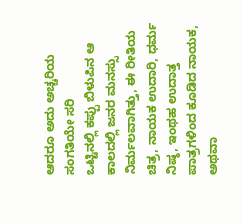ಆದರೂ ಅದು ಅಚ್ಚರಿಯ ಸಂಗತಿಯೇ ಸರಿ
ಒಟ್ಟಿನಲ್ಲಿ ಕಪ್ಪು ಬಿಳುಪಿನ ಆ ಕಾಲದಲ್ಲಿ ಜನರ ಮನಸ್ಸು ನಿರ್ಮಲವಾಗಿತ್ತು, ಈ ರೀತಿಯ ಚಿತ್ರ, ನಾಯಕ ಉದಾರಿ, ಧರ್ಮ ನಿಷ್ಠ, ಇಂಥಹ ಉದಾತ್ತ ಪಾತ್ರಗಳಿಂದ ಕೂಡಿದ ನಾಯಕ, ಅಥವಾ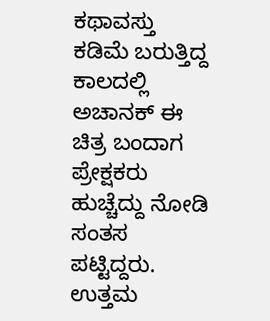ಕಥಾವಸ್ತು ಕಡಿಮೆ ಬರುತ್ತಿದ್ದ ಕಾಲದಲ್ಲಿ ಅಚಾನಕ್ ಈ ಚಿತ್ರ ಬಂದಾಗ ಪ್ರೇಕ್ಷಕರು ಹುಚ್ಚೆದ್ದು ನೋಡಿ ಸಂತಸ ಪಟ್ಟಿದ್ದರು. ಉತ್ತಮ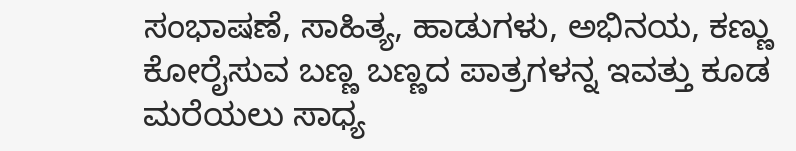ಸಂಭಾಷಣೆ, ಸಾಹಿತ್ಯ, ಹಾಡುಗಳು, ಅಭಿನಯ, ಕಣ್ಣು ಕೋರೈಸುವ ಬಣ್ಣ ಬಣ್ಣದ ಪಾತ್ರಗಳನ್ನ ಇವತ್ತು ಕೂಡ ಮರೆಯಲು ಸಾಧ್ಯ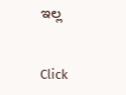ಇಲ್ಲ


Click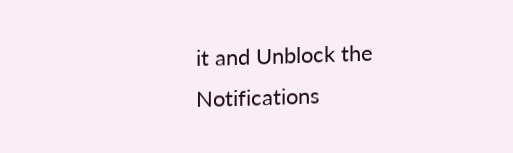it and Unblock the Notifications